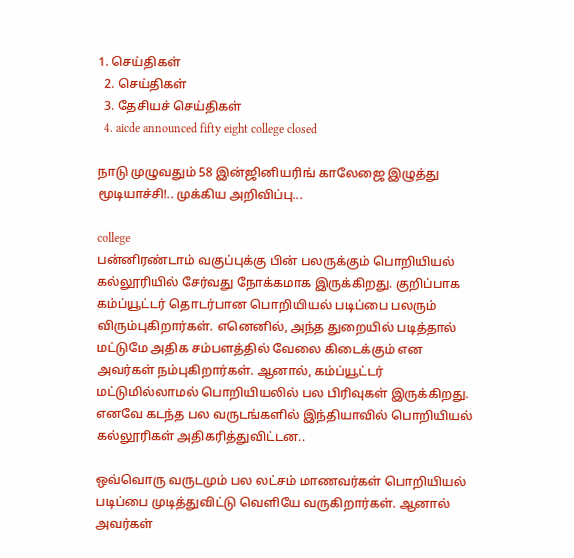1. செய்திகள்
  2. செய்திகள்
  3. தேசியச் செய்திகள்
  4. aicde announced fifty eight college closed

நாடு முழுவதும் 58 இன்ஜினியரிங் காலேஜை இழுத்து மூடியாச்சி!.. முக்கிய அறிவிப்பு...

college
பன்னிரண்டாம் வகுப்புக்கு பின் பலருக்கும் பொறியியல் கல்லூரியில் சேர்வது நோக்கமாக இருக்கிறது. குறிப்பாக கம்ப்யூட்டர் தொடர்பான பொறியியல் படிப்பை பலரும் விரும்புகிறார்கள். எனெனில், அந்த துறையில் படித்தால் மட்டுமே அதிக சம்பளத்தில் வேலை கிடைக்கும் என அவர்கள் நம்புகிறார்கள். ஆனால், கம்ப்யூட்டர் மட்டுமில்லாமல் பொறியியலில் பல பிரிவுகள் இருக்கிறது. எனவே கடந்த பல வருடங்களில் இந்தியாவில் பொறியியல் கல்லூரிகள் அதிகரித்துவிட்டன..

ஒவ்வொரு வருடமும் பல லட்சம் மாணவர்கள் பொறியியல் படிப்பை முடித்துவிட்டு வெளியே வருகிறார்கள். ஆனால் அவர்கள்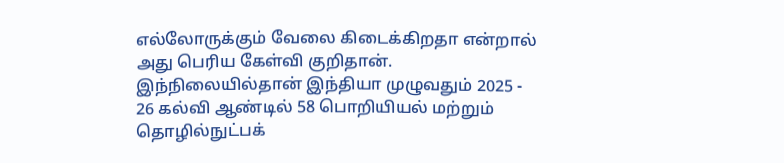எல்லோருக்கும் வேலை கிடைக்கிறதா என்றால் அது பெரிய கேள்வி குறிதான். இந்நிலையில்தான் இந்தியா முழுவதும் 2025 - 26 கல்வி ஆண்டில் 58 பொறியியல் மற்றும் தொழில்நுட்பக்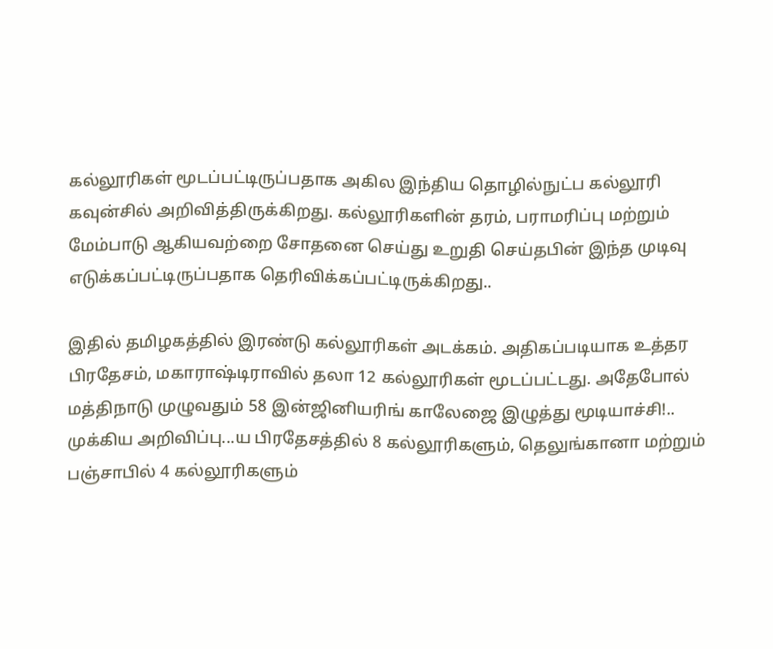கல்லூரிகள் மூடப்பட்டிருப்பதாக அகில இந்திய தொழில்நுட்ப கல்லூரி கவுன்சில் அறிவித்திருக்கிறது. கல்லூரிகளின் தரம், பராமரிப்பு மற்றும் மேம்பாடு ஆகியவற்றை சோதனை செய்து உறுதி செய்தபின் இந்த முடிவு எடுக்கப்பட்டிருப்பதாக தெரிவிக்கப்பட்டிருக்கிறது..

இதில் தமிழகத்தில் இரண்டு கல்லூரிகள் அடக்கம். அதிகப்படியாக உத்தர பிரதேசம், மகாராஷ்டிராவில் தலா 12 கல்லூரிகள் மூடப்பட்டது. அதேபோல் மத்திநாடு முழுவதும் 58 இன்ஜினியரிங் காலேஜை இழுத்து மூடியாச்சி!.. முக்கிய அறிவிப்பு...ய பிரதேசத்தில் 8 கல்லூரிகளும், தெலுங்கானா மற்றும் பஞ்சாபில் 4 கல்லூரிகளும்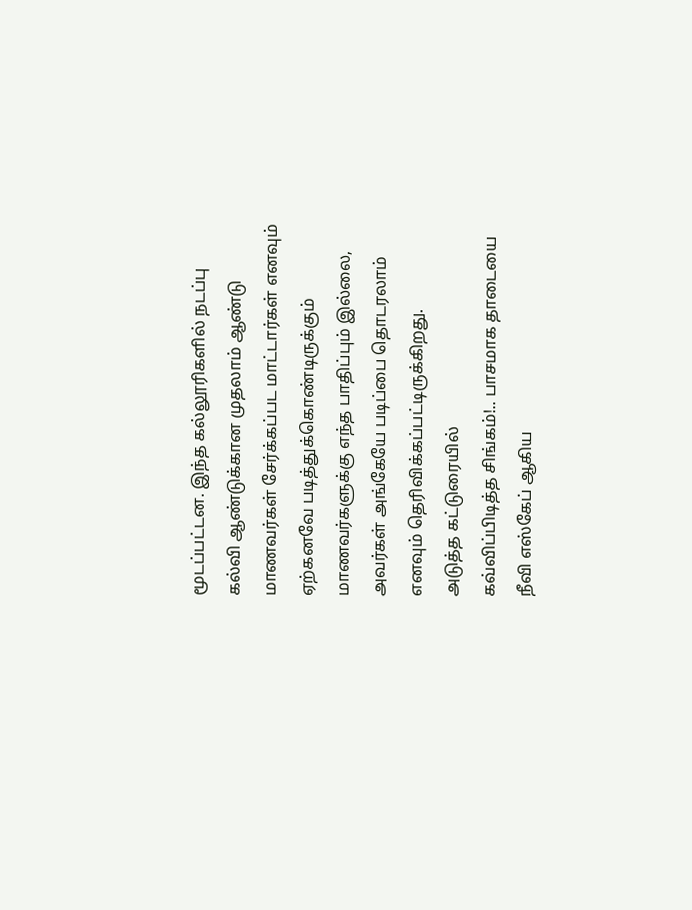மூடப்பட்டன. இந்த கல்லூரிகளில் நடப்பு கல்வி ஆண்டுக்கான முதலாம் ஆண்டு மாணவர்கள் சேர்க்கப்பட மாட்டார்கள் எனவும் ஏற்கனவே படித்துக்கொண்டிருக்கும் மாணவர்களுக்கு எந்த பாதிப்பும் இல்லை, அவர்கள் அங்கேயே படிப்பை தொடரலாம் எனவும் தெரிவிக்கப்பட்டிருக்கிறது.
அடுத்த கட்டுரையில்
கவ்விப்பிடித்த சிங்கம்!.. பாசமாக தாடையை நீவி எஸ்கேப் ஆகிய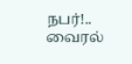நபர்!.. வைரல்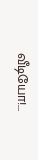வீடியோ!...